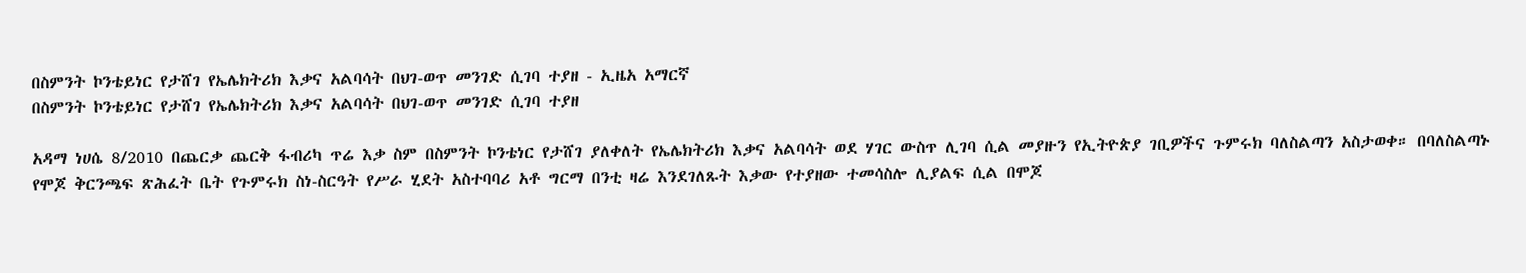በስምንት ኮንቴይነር የታሸገ የኤሌክትሪክ እቃና አልባሳት በህገ-ወጥ መንገድ ሲገባ ተያዘ - ኢዜአ አማርኛ
በስምንት ኮንቴይነር የታሸገ የኤሌክትሪክ እቃና አልባሳት በህገ-ወጥ መንገድ ሲገባ ተያዘ

አዳማ ነሀሴ 8/2010 በጨርቃ ጨርቅ ፋብሪካ ጥሬ እቃ ስም በስምንት ኮንቴነር የታሸገ ያለቀለት የኤሌክትሪክ እቃና አልባሳት ወደ ሃገር ውስጥ ሊገባ ሲል መያዙን የኢትዮጵያ ገቢዎችና ጉምሩክ ባለስልጣን አስታወቀ። በባለስልጣኑ የሞጆ ቅርንጫፍ ጽሕፈት ቤት የጉምሩክ ስነ-ስርዓት የሥራ ሂደት አስተባባሪ አቶ ግርማ በንቲ ዛሬ እንደገለጹት እቃው የተያዘው ተመሳስሎ ሊያልፍ ሲል በሞጆ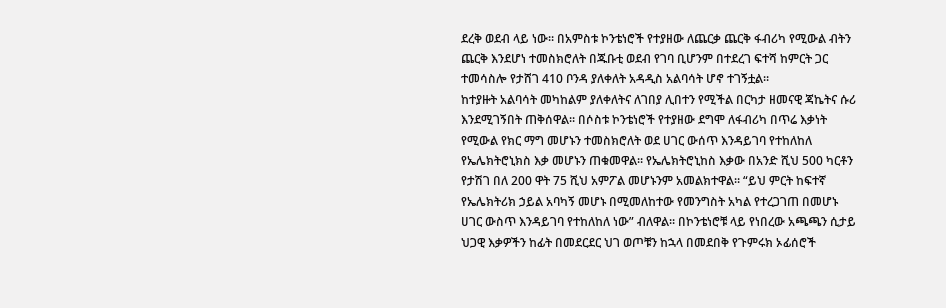ደረቅ ወደብ ላይ ነው። በአምስቱ ኮንቴነሮች የተያዘው ለጨርቃ ጨርቅ ፋብሪካ የሚውል ብትን ጨርቅ እንደሆነ ተመስክሮለት በጁቡቲ ወደብ የገባ ቢሆንም በተደረገ ፍተሻ ከምርት ጋር ተመሳስሎ የታሸገ 410 ቦንዳ ያለቀለት አዳዲስ አልባሳት ሆኖ ተገኝቷል።
ከተያዙት አልባሳት መካከልም ያለቀለትና ለገበያ ሊበተን የሚችል በርካታ ዘመናዊ ጃኬትና ሱሪ እንደሚገኝበት ጠቅሰዋል። በሶስቱ ኮንቴነሮች የተያዘው ደግሞ ለፋብሪካ በጥሬ እቃነት የሚውል የክር ማግ መሆኑን ተመስክሮለት ወደ ሀገር ውሰጥ እንዳይገባ የተከለከለ የኤሌክትሮኒክስ እቃ መሆኑን ጠቁመዋል። የኤሌክትሮኒከስ እቃው በአንድ ሺህ 500 ካርቶን የታሽገ በለ 200 ዋት 75 ሺህ አምፖል መሆኑንም አመልክተዋል። “ይህ ምርት ከፍተኛ የኤሌክትሪክ ኃይል አባካኝ መሆኑ በሚመለከተው የመንግስት አካል የተረጋገጠ በመሆኑ ሀገር ውስጥ እንዳይገባ የተከለከለ ነው” ብለዋል። በኮንቴነሮቹ ላይ የነበረው አጫጫን ሲታይ ህጋዊ እቃዎችን ከፊት በመደርደር ህገ ወጦቹን ከኋላ በመደበቅ የጉምሩክ ኦፊሰሮች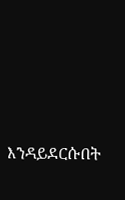እንዳይደርሱበት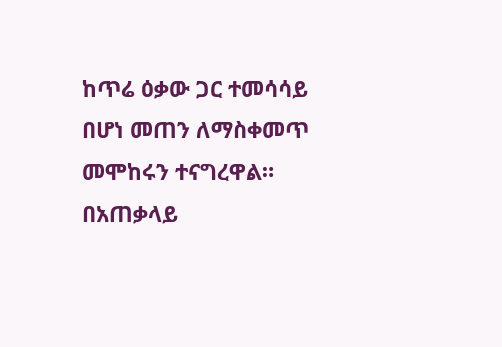ከጥሬ ዕቃው ጋር ተመሳሳይ በሆነ መጠን ለማስቀመጥ መሞከሩን ተናግረዋል። በአጠቃላይ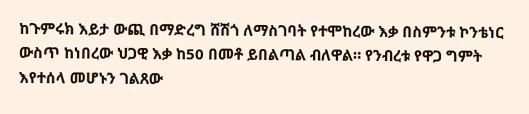ከጉምሩክ እይታ ውጪ በማድረግ ሸሽጎ ለማስገባት የተሞከረው እቃ በስምንቱ ኮንቴነር ውስጥ ከነበረው ህጋዊ እቃ ከ50 በመቶ ይበልጣል ብለዋል። የንብረቱ የዋጋ ግምት እየተሰላ መሆኑን ገልጸው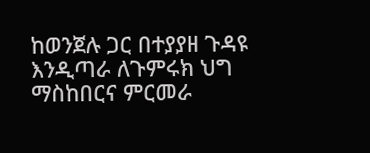ከወንጀሉ ጋር በተያያዘ ጉዳዩ እንዲጣራ ለጉምሩክ ህግ ማስከበርና ምርመራ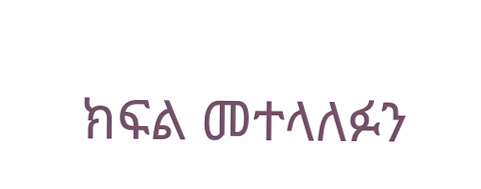ክፍል መተላለፉን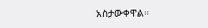አስታውቀዋል።